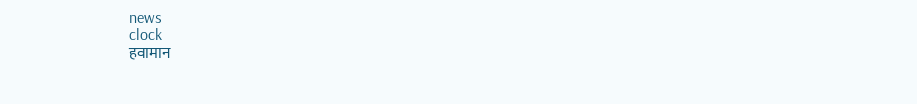news
clock
हवामान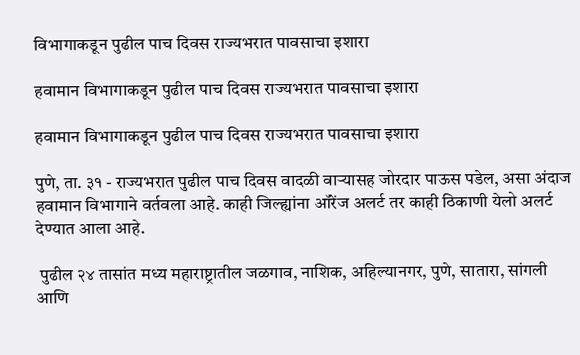विभागाकडून पुढील पाच दिवस राज्यभरात पावसाचा इशारा

हवामान विभागाकडून पुढील पाच दिवस राज्यभरात पावसाचा इशारा

हवामान विभागाकडून पुढील पाच दिवस राज्यभरात पावसाचा इशारा

पुणे, ता. ३१ - राज्यभरात पुढील पाच दिवस वादळी वाऱ्यासह जोरदार पाऊस पडेल, असा अंदाज हवामान विभागाने वर्तवला आहे. काही जिल्ह्यांना ऑरेंज अलर्ट तर काही ठिकाणी येलो अलर्ट देण्यात आला आहे.

 पुढील २४ तासांत मध्य महाराष्ट्रातील जळगाव, नाशिक, अहिल्यानगर, पुणे, सातारा, सांगली आणि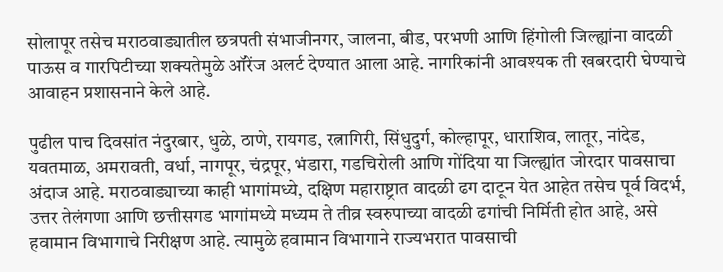सोलापूर तसेच मराठवाड्यातील छत्रपती संभाजीनगर, जालना, बीड, परभणी आणि हिंगोली जिल्ह्यांना वादळी पाऊस व गारपिटीच्या शक्यतेमुळे ऑरेंज अलर्ट देण्यात आला आहे. नागरिकांनी आवश्यक ती खबरदारी घेण्याचे आवाहन प्रशासनाने केले आहे.

पुढील पाच दिवसांत नंदुरबार, धुळे, ठाणे, रायगड, रत्नागिरी, सिंधुदुर्ग, कोल्हापूर, धाराशिव, लातूर, नांदेड, यवतमाळ, अमरावती, वर्धा, नागपूर, चंद्रपूर, भंडारा, गडचिरोली आणि गोंदिया या जिल्ह्यांत जोरदार पावसाचा अंदाज आहे. मराठवाड्याच्या काही भागांमध्ये, दक्षिण महाराष्ट्रात वादळी ढग दाटून येत आहेत तसेच पूर्व विदर्भ, उत्तर तेलंगणा आणि छत्तीसगड भागांमध्ये मध्यम ते तीव्र स्वरुपाच्या वादळी ढगांची निर्मिती होत आहे, असे हवामान विभागाचे निरीक्षण आहे. त्यामुळे हवामान विभागाने राज्यभरात पावसाची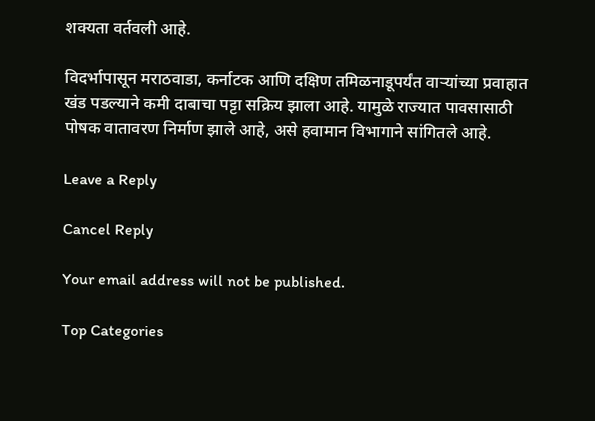शक्यता वर्तवली आहे.

विदर्भापासून मराठवाडा, कर्नाटक आणि दक्षिण तमिळनाडूपर्यंत वाऱ्यांच्या प्रवाहात खंड पडल्याने कमी दाबाचा पट्टा सक्रिय झाला आहे. यामुळे राज्यात पावसासाठी पोषक वातावरण निर्माण झाले आहे, असे हवामान विभागाने सांगितले आहे.

Leave a Reply

Cancel Reply

Your email address will not be published.

Top Categories